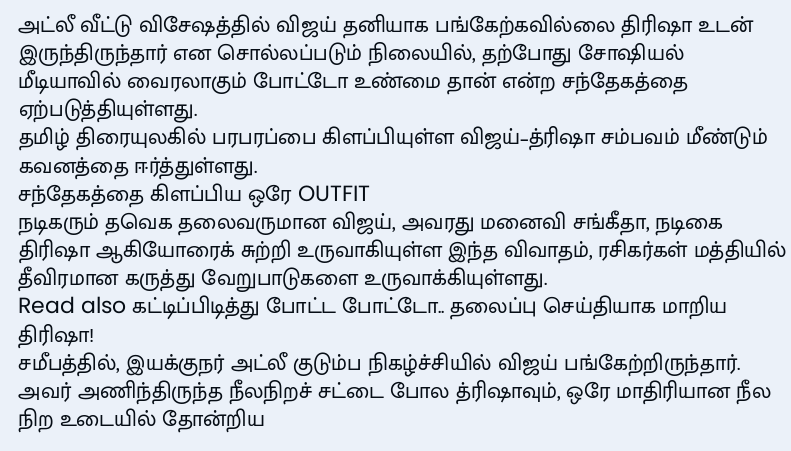அட்லீ வீட்டு விசேஷத்தில் விஜய் தனியாக பங்கேற்கவில்லை திரிஷா உடன் இருந்திருந்தார் என சொல்லப்படும் நிலையில், தற்போது சோஷியல் மீடியாவில் வைரலாகும் போட்டோ உண்மை தான் என்ற சந்தேகத்தை ஏற்படுத்தியுள்ளது.
தமிழ் திரையுலகில் பரபரப்பை கிளப்பியுள்ள விஜய்–த்ரிஷா சம்பவம் மீண்டும் கவனத்தை ஈர்த்துள்ளது.
சந்தேகத்தை கிளப்பிய ஒரே OUTFIT
நடிகரும் தவெக தலைவருமான விஜய், அவரது மனைவி சங்கீதா, நடிகை திரிஷா ஆகியோரைக் சுற்றி உருவாகியுள்ள இந்த விவாதம், ரசிகர்கள் மத்தியில் தீவிரமான கருத்து வேறுபாடுகளை உருவாக்கியுள்ளது.
Read also கட்டிப்பிடித்து போட்ட போட்டோ.. தலைப்பு செய்தியாக மாறிய திரிஷா!
சமீபத்தில், இயக்குநர் அட்லீ குடும்ப நிகழ்ச்சியில் விஜய் பங்கேற்றிருந்தார். அவர் அணிந்திருந்த நீலநிறச் சட்டை போல த்ரிஷாவும், ஒரே மாதிரியான நீல நிற உடையில் தோன்றிய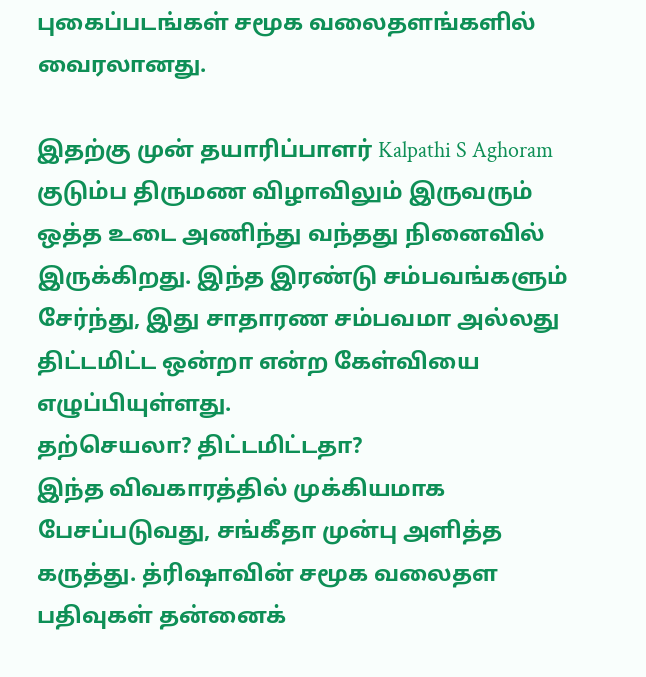புகைப்படங்கள் சமூக வலைதளங்களில் வைரலானது.

இதற்கு முன் தயாரிப்பாளர் Kalpathi S Aghoram குடும்ப திருமண விழாவிலும் இருவரும் ஒத்த உடை அணிந்து வந்தது நினைவில் இருக்கிறது. இந்த இரண்டு சம்பவங்களும் சேர்ந்து, இது சாதாரண சம்பவமா அல்லது திட்டமிட்ட ஒன்றா என்ற கேள்வியை எழுப்பியுள்ளது.
தற்செயலா? திட்டமிட்டதா?
இந்த விவகாரத்தில் முக்கியமாக பேசப்படுவது, சங்கீதா முன்பு அளித்த கருத்து. த்ரிஷாவின் சமூக வலைதள பதிவுகள் தன்னைக்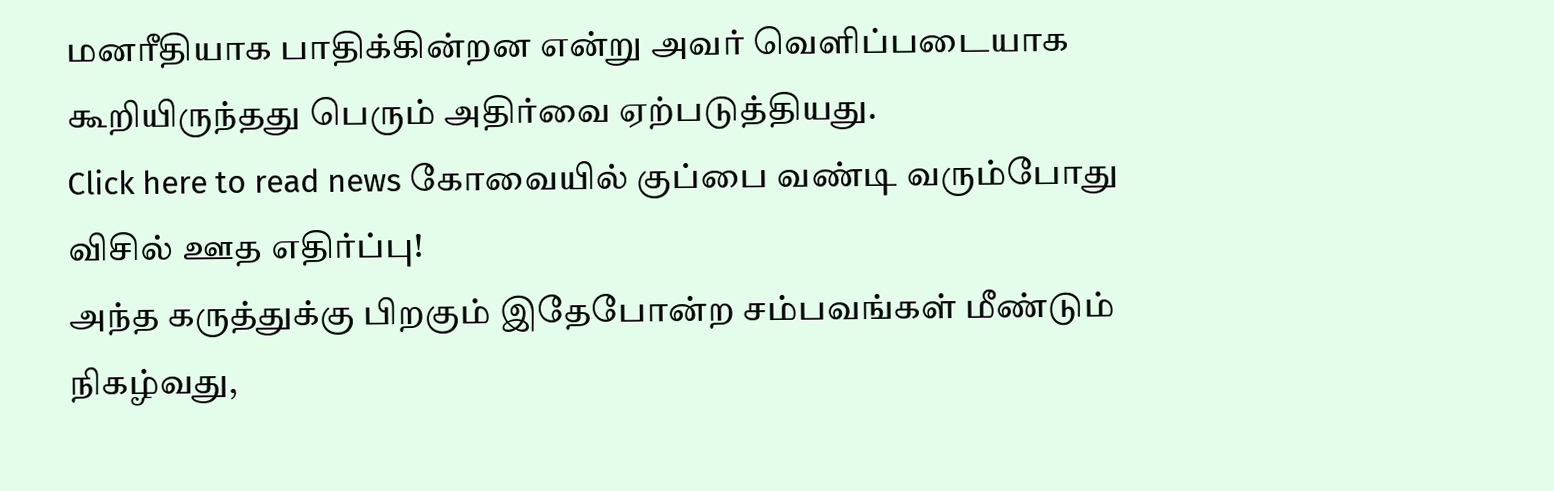மனரீதியாக பாதிக்கின்றன என்று அவர் வெளிப்படையாக கூறியிருந்தது பெரும் அதிர்வை ஏற்படுத்தியது.
Click here to read news கோவையில் குப்பை வண்டி வரும்போது விசில் ஊத எதிர்ப்பு!
அந்த கருத்துக்கு பிறகும் இதேபோன்ற சம்பவங்கள் மீண்டும் நிகழ்வது,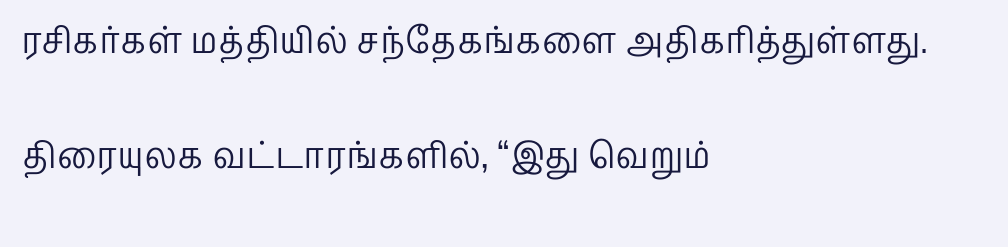ரசிகர்கள் மத்தியில் சந்தேகங்களை அதிகரித்துள்ளது.

திரையுலக வட்டாரங்களில், “இது வெறும்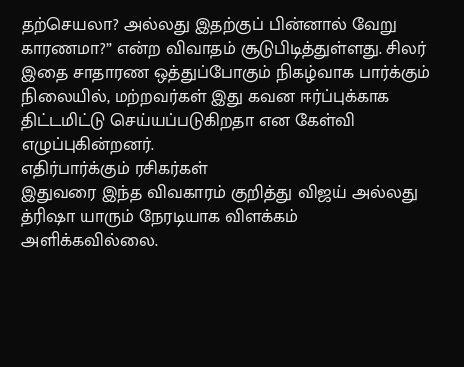தற்செயலா? அல்லது இதற்குப் பின்னால் வேறு காரணமா?” என்ற விவாதம் சூடுபிடித்துள்ளது. சிலர் இதை சாதாரண ஒத்துப்போகும் நிகழ்வாக பார்க்கும் நிலையில், மற்றவர்கள் இது கவன ஈர்ப்புக்காக திட்டமிட்டு செய்யப்படுகிறதா என கேள்வி எழுப்புகின்றனர்.
எதிர்பார்க்கும் ரசிகர்கள்
இதுவரை இந்த விவகாரம் குறித்து விஜய் அல்லது த்ரிஷா யாரும் நேரடியாக விளக்கம் அளிக்கவில்லை.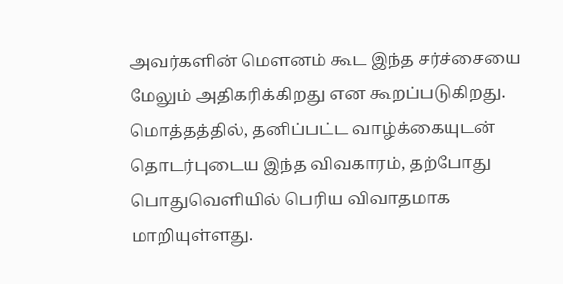அவர்களின் மௌனம் கூட இந்த சர்ச்சையை மேலும் அதிகரிக்கிறது என கூறப்படுகிறது.
மொத்தத்தில், தனிப்பட்ட வாழ்க்கையுடன் தொடர்புடைய இந்த விவகாரம், தற்போது பொதுவெளியில் பெரிய விவாதமாக மாறியுள்ளது.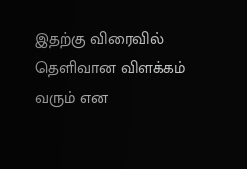இதற்கு விரைவில் தெளிவான விளக்கம் வரும் என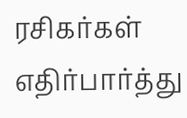ரசிகர்கள் எதிர்பார்த்து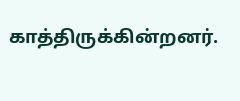காத்திருக்கின்றனர்.